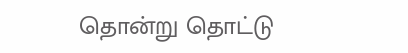தொன்று தொட்டு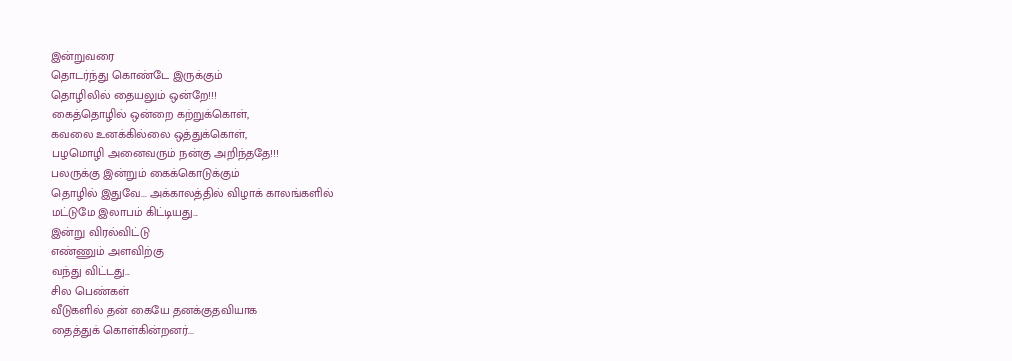இன்றுவரை
தொடர்ந்து கொண்டே இருக்கும்
தொழிலில் தையலும் ஒன்றே!!!
கைத்தொழில் ஒன்றை கற்றுக்கொள்,
கவலை உனக்கில்லை ஒத்துக்கொள்,
பழமொழி அனைவரும் நன்கு அறிந்ததே!!!
பலருக்கு இன்றும் கைக்கொடுக்கும்
தொழில் இதுவே... அக்காலத்தில் விழாக் காலங்களில்
மட்டுமே இலாபம் கிட்டியது...
இன்று விரல்விட்டு
எண்ணும் அளவிற்கு
வந்து விட்டது...
சில பெண்கள்
வீடுகளில் தன் கையே தனக்குதவியாக
தைத்துக் கொள்கின்றனர்...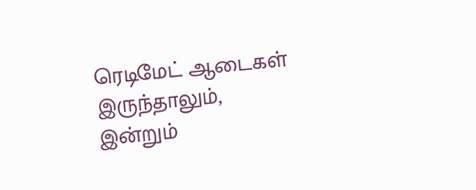ரெடிமேட் ஆடைகள்
இருந்தாலும்,
இன்றும்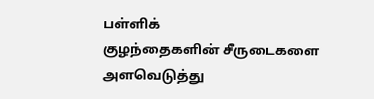பள்ளிக்
குழந்தைகளின் சீருடைகளை
அளவெடுத்து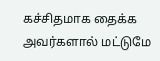கச்சிதமாக தைக்க
அவர்களால் மட்டுமே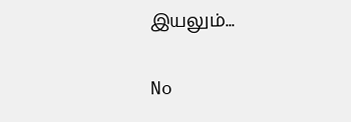இயலும்...

No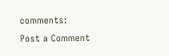comments:
Post a Comment